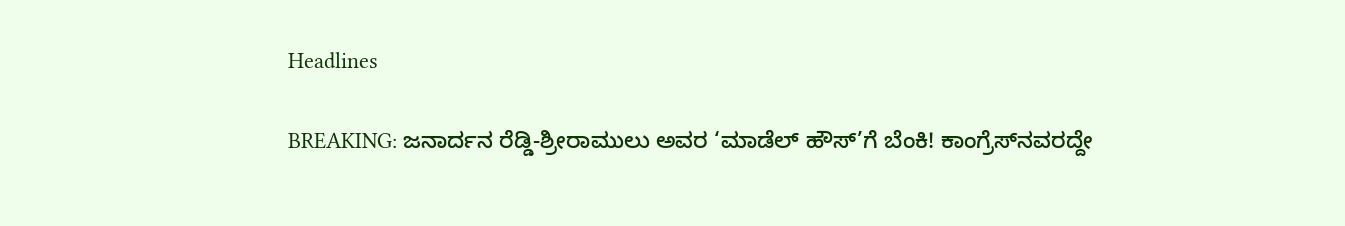Headlines

BREAKING: ಜನಾರ್ದನ ರೆಡ್ಡಿ-ಶ್ರೀರಾಮುಲು ಅವರ ‘ಮಾಡೆಲ್‌ ಹೌಸ್‌’ಗೆ ಬೆಂಕಿ! ಕಾಂಗ್ರೆಸ್‌ನವರದ್ದೇ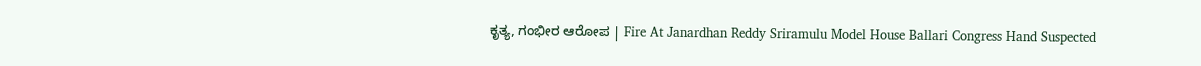ಕೃತ್ಯ, ಗಂಭೀರ ಆರೋಪ | Fire At Janardhan Reddy Sriramulu Model House Ballari Congress Hand Suspected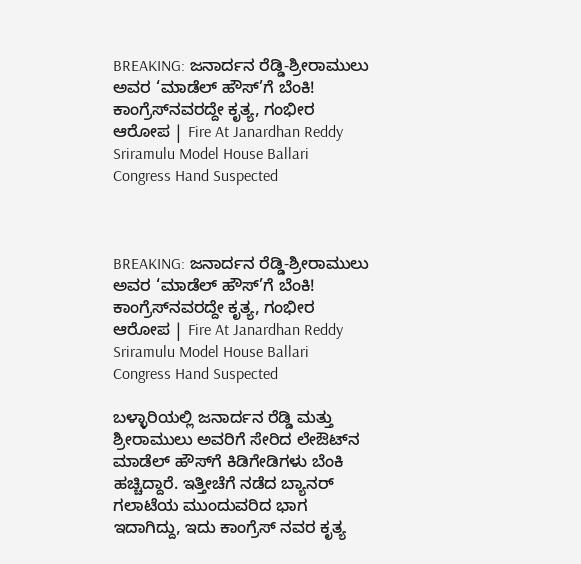BREAKING: ಜನಾರ್ದನ ರೆಡ್ಡಿ-ಶ್ರೀರಾಮುಲು ಅವರ ‘ಮಾಡೆಲ್‌ ಹೌಸ್‌’ಗೆ ಬೆಂಕಿ! ಕಾಂಗ್ರೆಸ್‌ನವರದ್ದೇ ಕೃತ್ಯ, ಗಂಭೀರ ಆರೋಪ | Fire At Janardhan Reddy Sriramulu Model House Ballari Congress Hand Suspected



BREAKING: ಜನಾರ್ದನ ರೆಡ್ಡಿ-ಶ್ರೀರಾಮುಲು ಅವರ ‘ಮಾಡೆಲ್‌ ಹೌಸ್‌’ಗೆ ಬೆಂಕಿ! ಕಾಂಗ್ರೆಸ್‌ನವರದ್ದೇ ಕೃತ್ಯ, ಗಂಭೀರ ಆರೋಪ | Fire At Janardhan Reddy Sriramulu Model House Ballari Congress Hand Suspected

ಬಳ್ಳಾರಿಯಲ್ಲಿ ಜನಾರ್ದನ ರೆಡ್ಡಿ ಮತ್ತು ಶ್ರೀರಾಮುಲು ಅವರಿಗೆ ಸೇರಿದ ಲೇಔಟ್‌ನ ಮಾಡೆಲ್ ಹೌಸ್‌ಗೆ ಕಿಡಿಗೇಡಿಗಳು ಬೆಂಕಿ ಹಚ್ಚಿದ್ದಾರೆ. ಇತ್ತೀಚೆಗೆ ನಡೆದ ಬ್ಯಾನರ್ ಗಲಾಟೆಯ ಮುಂದುವರಿದ ಭಾಗ ಇದಾಗಿದ್ದು, ಇದು ಕಾಂಗ್ರೆಸ್ ನವರ ಕೃತ್ಯ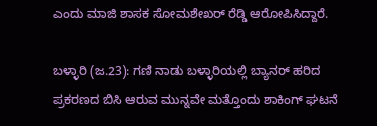ಎಂದು ಮಾಜಿ ಶಾಸಕ ಸೋಮಶೇಖರ್ ರೆಡ್ಡಿ ಆರೋಪಿಸಿದ್ದಾರೆ.

ಬಳ್ಳಾರಿ (ಜ.23): ಗಣಿ ನಾಡು ಬಳ್ಳಾರಿಯಲ್ಲಿ ಬ್ಯಾನರ್ ಹರಿದ ಪ್ರಕರಣದ ಬಿಸಿ ಆರುವ ಮುನ್ನವೇ ಮತ್ತೊಂದು ಶಾಕಿಂಗ್ ಘಟನೆ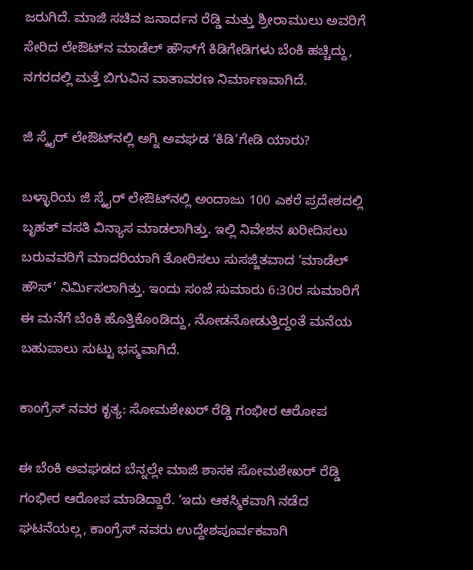ಜರುಗಿದೆ. ಮಾಜಿ ಸಚಿವ ಜನಾರ್ದನ ರೆಡ್ಡಿ ಮತ್ತು ಶ್ರೀರಾಮುಲು ಅವರಿಗೆ ಸೇರಿದ ಲೇಔಟ್‌ನ ಮಾಡೆಲ್ ಹೌಸ್‌ಗೆ ಕಿಡಿಗೇಡಿಗಳು ಬೆಂಕಿ ಹಚ್ಚಿದ್ದು, ನಗರದಲ್ಲಿ ಮತ್ತೆ ಬಿಗುವಿನ ವಾತಾವರಣ ನಿರ್ಮಾಣವಾಗಿದೆ.

ಜಿ ಸ್ಕೈರ್ ಲೇಔಟ್‌ನಲ್ಲಿ ಅಗ್ನಿ ಅವಘಡ ‘ಕಿಡಿ’ಗೇಡಿ ಯಾರು?

ಬಳ್ಳಾರಿಯ ಜಿ ಸ್ಕೈರ್ ಲೇಔಟ್‌ನಲ್ಲಿ ಅಂದಾಜು 100 ಎಕರೆ ಪ್ರದೇಶದಲ್ಲಿ ಬೃಹತ್ ವಸತಿ ವಿನ್ಯಾಸ ಮಾಡಲಾಗಿತ್ತು. ಇಲ್ಲಿ ನಿವೇಶನ ಖರೀದಿಸಲು ಬರುವವರಿಗೆ ಮಾದರಿಯಾಗಿ ತೋರಿಸಲು ಸುಸಜ್ಜಿತವಾದ ‘ಮಾಡೆಲ್ ಹೌಸ್’ ನಿರ್ಮಿಸಲಾಗಿತ್ತು. ಇಂದು ಸಂಜೆ ಸುಮಾರು 6:30ರ ಸುಮಾರಿಗೆ ಈ ಮನೆಗೆ ಬೆಂಕಿ ಹೊತ್ತಿಕೊಂಡಿದ್ದು, ನೋಡನೋಡುತ್ತಿದ್ದಂತೆ ಮನೆಯ ಬಹುಪಾಲು ಸುಟ್ಟು ಭಸ್ಮವಾಗಿದೆ.

ಕಾಂಗ್ರೆಸ್ ನವರ ಕೃತ್ಯ: ಸೋಮಶೇಖರ್ ರೆಡ್ಡಿ ಗಂಭೀರ ಆರೋಪ

ಈ ಬೆಂಕಿ ಅವಘಡದ ಬೆನ್ನಲ್ಲೇ ಮಾಜಿ ಶಾಸಕ ಸೋಮಶೇಖರ್ ರೆಡ್ಡಿ ಗಂಭೀರ ಆರೋಪ ಮಾಡಿದ್ದಾರೆ. ‘ಇದು ಆಕಸ್ಮಿಕವಾಗಿ ನಡೆದ ಘಟನೆಯಲ್ಲ, ಕಾಂಗ್ರೆಸ್ ನವರು ಉದ್ದೇಶಪೂರ್ವಕವಾಗಿ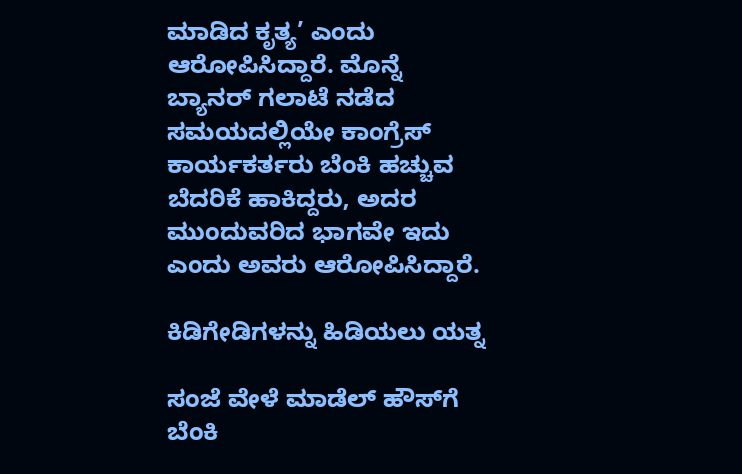ಮಾಡಿದ ಕೃತ್ಯ’ ಎಂದು ಆರೋಪಿಸಿದ್ದಾರೆ. ಮೊನ್ನೆ ಬ್ಯಾನರ್ ಗಲಾಟೆ ನಡೆದ ಸಮಯದಲ್ಲಿಯೇ ಕಾಂಗ್ರೆಸ್ ಕಾರ್ಯಕರ್ತರು ಬೆಂಕಿ ಹಚ್ಚುವ ಬೆದರಿಕೆ ಹಾಕಿದ್ದರು, ಅದರ ಮುಂದುವರಿದ ಭಾಗವೇ ಇದು ಎಂದು ಅವರು ಆರೋಪಿಸಿದ್ದಾರೆ.

ಕಿಡಿಗೇಡಿಗಳನ್ನು ಹಿಡಿಯಲು ಯತ್ನ

ಸಂಜೆ ವೇಳೆ ಮಾಡೆಲ್ ಹೌಸ್‌ಗೆ ಬೆಂಕಿ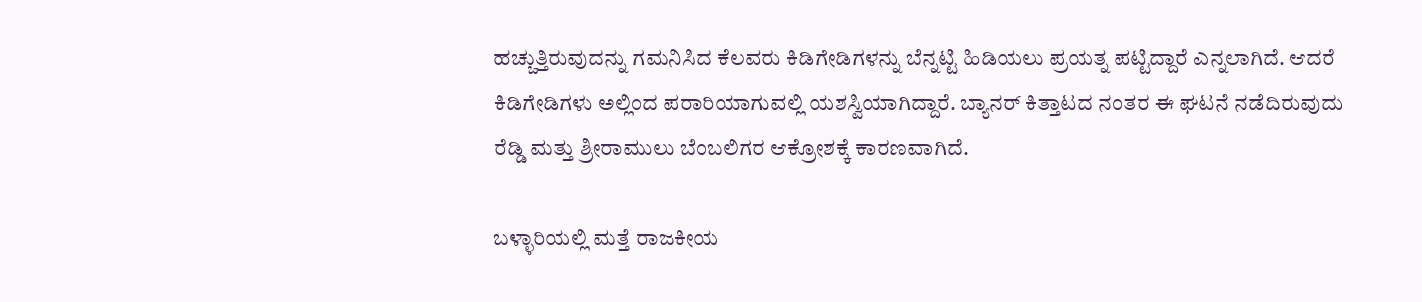ಹಚ್ಚುತ್ತಿರುವುದನ್ನು ಗಮನಿಸಿದ ಕೆಲವರು ಕಿಡಿಗೇಡಿಗಳನ್ನು ಬೆನ್ನಟ್ಟಿ ಹಿಡಿಯಲು ಪ್ರಯತ್ನ ಪಟ್ಟಿದ್ದಾರೆ ಎನ್ನಲಾಗಿದೆ. ಆದರೆ ಕಿಡಿಗೇಡಿಗಳು ಅಲ್ಲಿಂದ ಪರಾರಿಯಾಗುವಲ್ಲಿ ಯಶಸ್ವಿಯಾಗಿದ್ದಾರೆ. ಬ್ಯಾನರ್ ಕಿತ್ತಾಟದ ನಂತರ ಈ ಘಟನೆ ನಡೆದಿರುವುದು ರೆಡ್ಡಿ ಮತ್ತು ಶ್ರೀರಾಮುಲು ಬೆಂಬಲಿಗರ ಆಕ್ರೋಶಕ್ಕೆ ಕಾರಣವಾಗಿದೆ.

ಬಳ್ಳಾರಿಯಲ್ಲಿ ಮತ್ತೆ ರಾಜಕೀಯ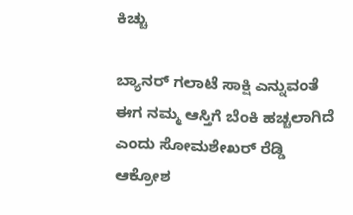ಕಿಚ್ಚು

ಬ್ಯಾನರ್ ಗಲಾಟೆ ಸಾಕ್ಷಿ ಎನ್ನುವಂತೆ ಈಗ ನಮ್ಮ ಆಸ್ತಿಗೆ ಬೆಂಕಿ ಹಚ್ಚಲಾಗಿದೆ ಎಂದು ಸೋಮಶೇಖರ್ ರೆಡ್ಡಿ ಆಕ್ರೋಶ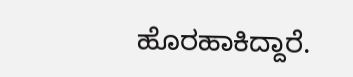ಹೊರಹಾಕಿದ್ದಾರೆ.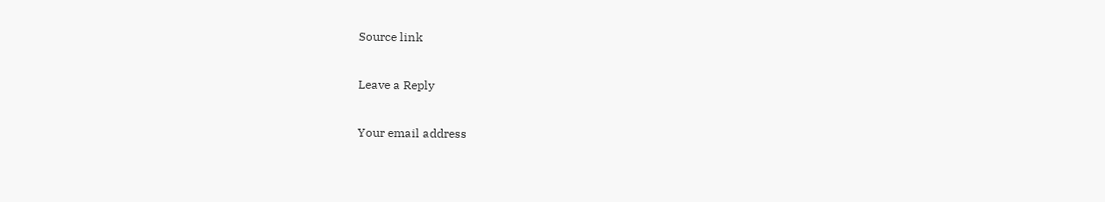Source link

Leave a Reply

Your email address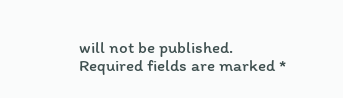will not be published. Required fields are marked *